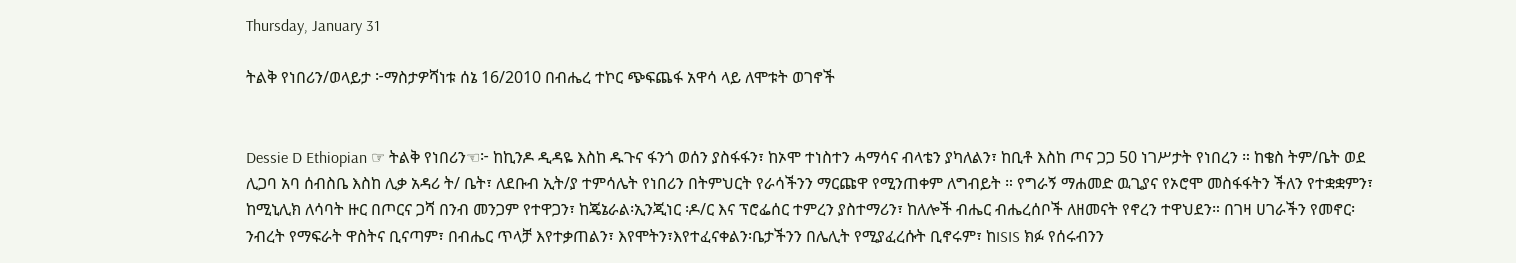Thursday, January 31

ትልቅ የነበሪን/ወላይታ ፦ማስታዎሻነቱ ሰኔ 16/2010 በብሔረ ተኮር ጭፍጨፋ አዋሳ ላይ ለሞቱት ወገኖች


Dessie D Ethiopian ☞ ትልቅ የነበሪን☜፦ ከኪንዶ ዲዳዬ እስከ ዱጉና ፋንጎ ወሰን ያስፋፋን፣ ከኦሞ ተነስተን ሓማሳና ብላቴን ያካለልን፣ ከቢቶ እስከ ጦና ጋጋ 50 ነገሥታት የነበረን ። ከቄስ ትም/ቤት ወደ ሊጋባ አባ ሰብስቤ እስከ ሊቃ አዳሪ ት/ ቤት፣ ለደቡብ ኢት/ያ ተምሳሌት የነበሪን በትምህርት የራሳችንን ማርጩዋ የሚንጠቀም ለግብይት ። የግራኝ ማሐመድ ዉጊያና የኦሮሞ መስፋፋትን ችለን የተቋቋምን፣ ከሚኒሊክ ለሳባት ዙር በጦርና ጋሻ በንብ መንጋም የተዋጋን፣ ከጄኔራል፡ኢንጂነር ፡ዶ/ር እና ፕሮፌሰር ተምረን ያስተማሪን፣ ከለሎች ብሔር ብሔረሰቦች ለዘመናት የኖረን ተዋህደን። በገዛ ሀገራችን የመኖር፡ንብረት የማፍራት ዋስትና ቢናጣም፣ በብሔር ጥላቻ እየተቃጠልን፣ እየሞትን፣እየተፈናቀልን፡ቤታችንን በሌሊት የሚያፈረሱት ቢኖሩም፣ ከISIS ክፉ የሰሩብንን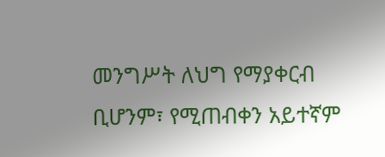መንግሥት ለህግ የማያቀርብ ቢሆንም፣ የሚጠብቀን አይተኛም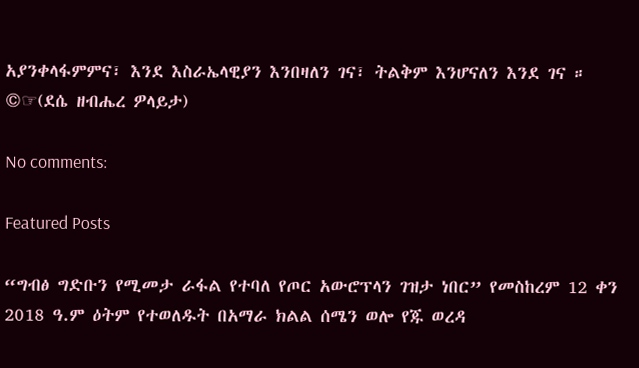አያንቀላፋምምና፣ እንደ እስራኤላዊያን እንበዛለን ገና፣ ትልቅም እንሆናለን እንደ ገና ። ©☞(ደሴ ዘብሔረ ዎላይታ)

No comments:

Featured Posts

“ግብፅ ግድቡን የሚመታ ራፋል የተባለ የጦር አውሮፕላን ገዝታ ነበር” የመስከረም 12 ቀን 2018 ዓ.ም ዕትም የተወለዱት በአማራ ክልል ሰሜን ወሎ የጁ ወረዳ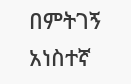በምትገኝ አነስተኛ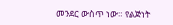መንደር ውስጥ ነው። የልጅነት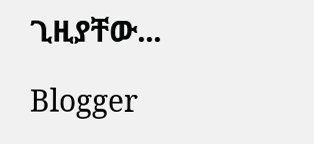ጊዚያቸው...

Blogger